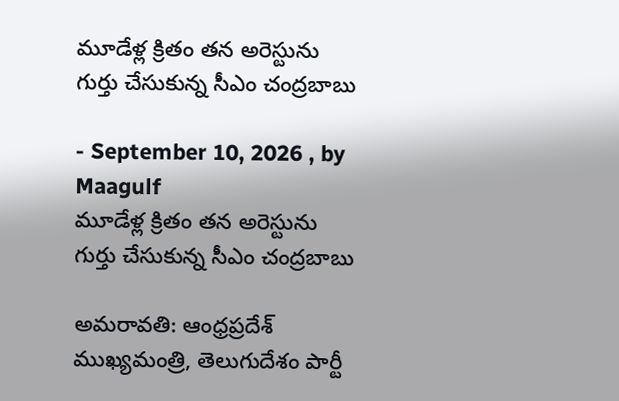మూడేళ్ల క్రితం తన అరెస్టును గుర్తు చేసుకున్న సీఎం చంద్రబాబు

- September 10, 2026 , by Maagulf
మూడేళ్ల క్రితం తన అరెస్టును గుర్తు చేసుకున్న సీఎం చంద్రబాబు

అమరావతి: ఆంధ్రప్రదేశ్ ముఖ్యమంత్రి, తెలుగుదేశం పార్టీ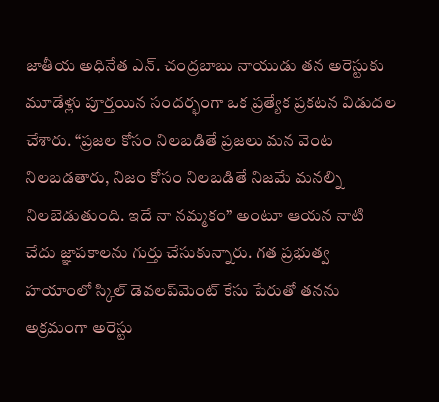జాతీయ అధినేత ఎన్. చంద్రబాబు నాయుడు తన అరెస్టుకు మూడేళ్లు పూర్తయిన సందర్భంగా ఒక ప్రత్యేక ప్రకటన విడుదల చేశారు. “ప్రజల కోసం నిలబడితే ప్రజలు మన వెంట నిలబడతారు, నిజం కోసం నిలబడితే నిజమే మనల్ని నిలబెడుతుంది. ఇదే నా నమ్మకం” అంటూ ఆయన నాటి చేదు జ్ఞాపకాలను గుర్తు చేసుకున్నారు. గత ప్రభుత్వ హయాంలో స్కిల్ డెవలప్‌మెంట్ కేసు పేరుతో తనను అక్రమంగా అరెస్టు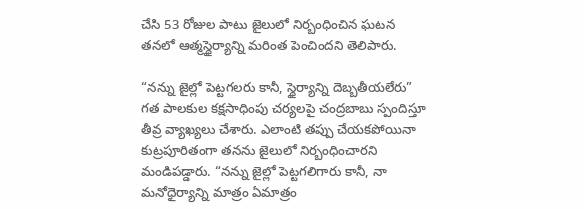చేసి 53 రోజుల పాటు జైలులో నిర్బంధించిన ఘటన తనలో ఆత్మస్థైర్యాన్ని మరింత పెంచిందని తెలిపారు.

“నన్ను జైల్లో పెట్టగలరు కానీ, స్థైర్యాన్ని దెబ్బతీయలేరు”
గత పాలకుల కక్షసాధింపు చర్యలపై చంద్రబాబు స్పందిస్తూ తీవ్ర వ్యాఖ్యలు చేశారు. ఎలాంటి తప్పు చేయకపోయినా కుట్రపూరితంగా తనను జైలులో నిర్బంధించారని మండిపడ్డారు. “నన్ను జైల్లో పెట్టగలిగారు కానీ, నా మనోధైర్యాన్ని మాత్రం ఏమాత్రం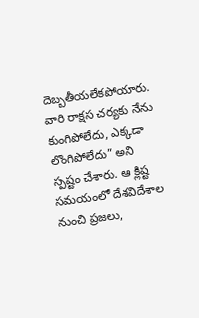దెబ్బతీయలేకపోయారు. వారి రాక్షస చర్యకు నేను కుంగిపోలేదు, ఎక్కడా లొంగిపోలేదు” అని స్పష్టం చేశారు. ఆ క్లిష్ట సమయంలో దేశవిదేశాల నుంచి ప్రజలు,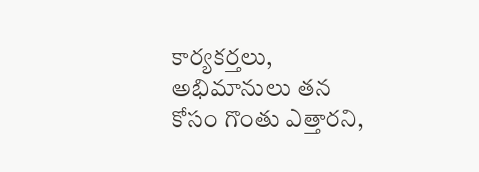కార్యకర్తలు, అభిమానులు తన కోసం గొంతు ఎత్తారని,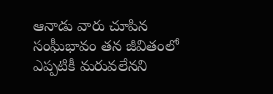ఆనాడు వారు చూపిన సంఘీభావం తన జీవితంలో ఎప్పటికీ మరువలేనని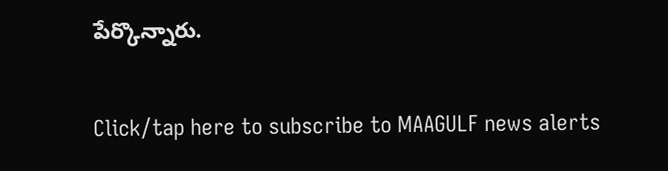పేర్కొన్నారు.

Click/tap here to subscribe to MAAGULF news alerts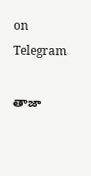on Telegram

తాజా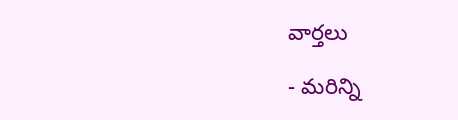వార్తలు

- మరిన్ని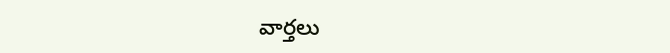వార్తలు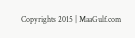Copyrights 2015 | MaaGulf.com